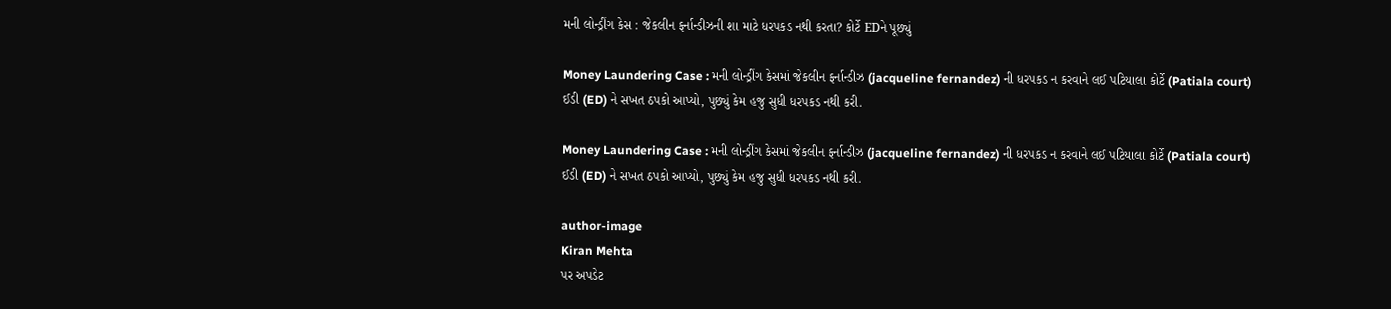મની લોન્ડ્રીંગ કેસ : જેકલીન ફર્નાન્ડીઝની શા માટે ધરપકડ નથી કરતા? કોર્ટે EDને પૂછ્યું

Money Laundering Case : મની લોન્ડ્રીંગ કેસમાં જેકલીન ફર્નાન્ડીઝ (jacqueline fernandez) ની ધરપકડ ન કરવાને લઈ પટિયાલા કોર્ટે (Patiala court) ઈડી (ED) ને સખત ઠપકો આપ્યો, પુછ્યું કેમ હજુ સુધી ધરપકડ નથી કરી.

Money Laundering Case : મની લોન્ડ્રીંગ કેસમાં જેકલીન ફર્નાન્ડીઝ (jacqueline fernandez) ની ધરપકડ ન કરવાને લઈ પટિયાલા કોર્ટે (Patiala court) ઈડી (ED) ને સખત ઠપકો આપ્યો, પુછ્યું કેમ હજુ સુધી ધરપકડ નથી કરી.

author-image
Kiran Mehta
પર અપડેટ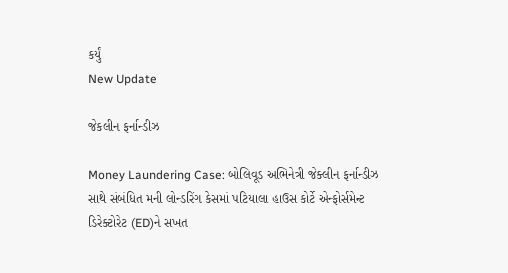કર્યું
New Update

જેકલીન ફર્નાન્ડીઝ

Money Laundering Case: બોલિવૂડ અભિનેત્રી જેક્લીન ફર્નાન્ડીઝ સાથે સંબંધિત મની લોન્ડરિંગ કેસમાં પટિયાલા હાઉસ કોર્ટે એન્ફોર્સમેન્ટ ડિરેક્ટોરેટ (ED)ને સખત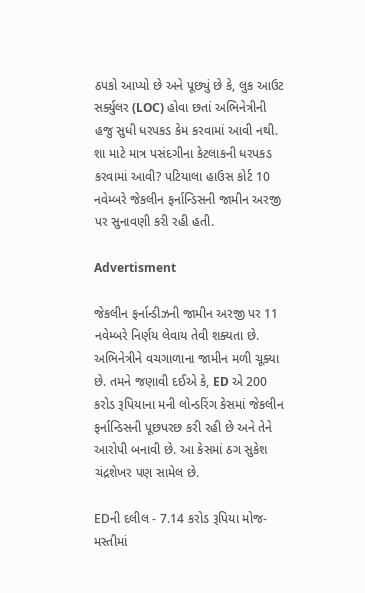ઠપકો આપ્યો છે અને પૂછ્યું છે કે, લુક આઉટ સર્ક્યુલર (LOC) હોવા છતાં અભિનેત્રીની હજુ સુધી ધરપકડ કેમ કરવામાં આવી નથી. શા માટે માત્ર પસંદગીના કેટલાકની ધરપકડ કરવામાં આવી? પટિયાલા હાઉસ કોર્ટ 10 નવેમ્બરે જેકલીન ફર્નાન્ડિસની જામીન અરજી પર સુનાવણી કરી રહી હતી.

Advertisment

જેકલીન ફર્નાન્ડીઝની જામીન અરજી પર 11 નવેમ્બરે નિર્ણય લેવાય તેવી શક્યતા છે. અભિનેત્રીને વચગાળાના જામીન મળી ચૂક્યા છે. તમને જણાવી દઈએ કે, ED એ 200 કરોડ રૂપિયાના મની લોન્ડરિંગ કેસમાં જેકલીન ફર્નાન્ડિસની પૂછપરછ કરી રહી છે અને તેને આરોપી બનાવી છે. આ કેસમાં ઠગ સુકેશ ચંદ્રશેખર પણ સામેલ છે.

EDની દલીલ - 7.14 કરોડ રૂપિયા મોજ-મસ્તીમાં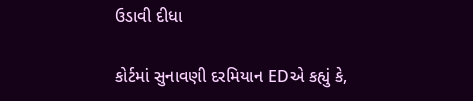ઉડાવી દીધા

કોર્ટમાં સુનાવણી દરમિયાન EDએ કહ્યું કે,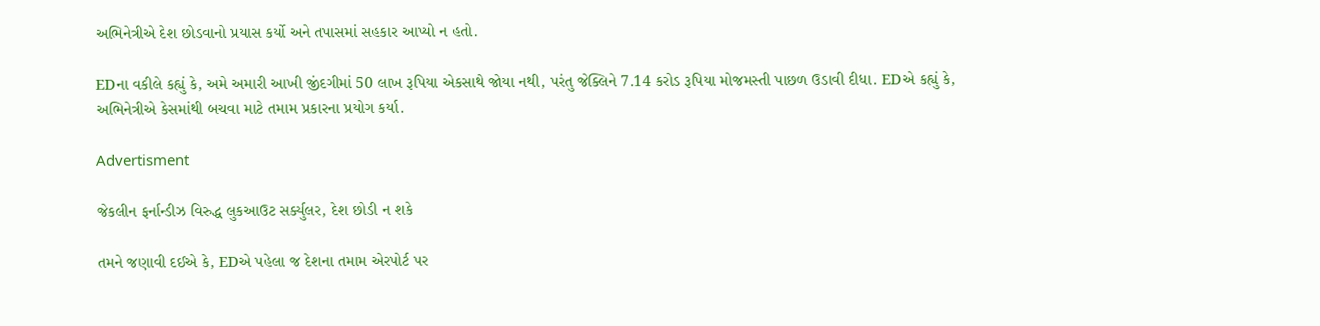અભિનેત્રીએ દેશ છોડવાનો પ્રયાસ કર્યો અને તપાસમાં સહકાર આપ્યો ન હતો.

EDના વકીલે કહ્યું કે, અમે અમારી આખી જીંદગીમાં 50 લાખ રૂપિયા એકસાથે જોયા નથી, પરંતુ જેક્લિને 7.14 કરોડ રૂપિયા મોજમસ્તી પાછળ ઉડાવી દીધા. EDએ કહ્યું કે, અભિનેત્રીએ કેસમાંથી બચવા માટે તમામ પ્રકારના પ્રયોગ કર્યા.

Advertisment

જેકલીન ફર્નાન્ડીઝ વિરુદ્ધ લુકઆઉટ સર્ક્યુલર, દેશ છોડી ન શકે

તમને જણાવી દઈએ કે, EDએ પહેલા જ દેશના તમામ એરપોર્ટ પર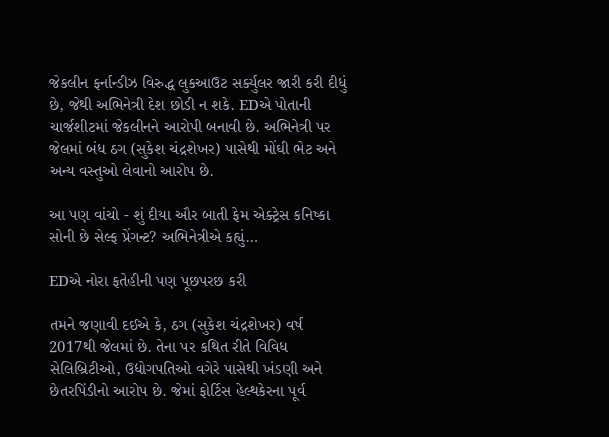જેકલીન ફર્નાન્ડીઝ વિરુદ્ધ લુકઆઉટ સર્ક્યુલર જારી કરી દીધું છે, જેથી અભિનેત્રી દેશ છોડી ન શકે. EDએ પોતાની ચાર્જશીટમાં જેકલીનને આરોપી બનાવી છે. અભિનેત્રી પર જેલમાં બંધ ઠગ (સુકેશ ચંદ્રશેખર) પાસેથી મોંઘી ભેટ અને અન્ય વસ્તુઓ લેવાનો આરોપ છે.

આ પણ વાંચો - શું દીયા ઔર બાતી ફેમ એક્ટ્રેસ કનિષ્કા સોની છે સેલ્ફ પ્રેંગન્ટ? અભિનેત્રીએ કહ્યું…

EDએ નોરા ફતેહીની પણ પૂછપરછ કરી

તમને જણાવી દઈએ કે, ઠગ (સુકેશ ચંદ્રશેખર) વર્ષ 2017થી જેલમાં છે. તેના પર કથિત રીતે વિવિધ સેલિબ્રિટીઓ, ઉદ્યોગપતિઓ વગેરે પાસેથી ખંડણી અને છેતરપિંડીનો આરોપ છે. જેમાં ફોર્ટિસ હેલ્થકેરના પૂર્વ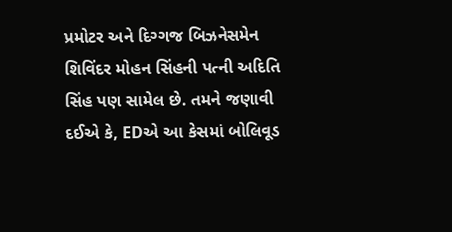પ્રમોટર અને દિગ્ગજ બિઝનેસમેન શિવિંદર મોહન સિંહની પત્ની અદિતિ સિંહ પણ સામેલ છે. તમને જણાવી દઈએ કે, EDએ આ કેસમાં બોલિવૂડ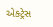એક્ટ્રેસ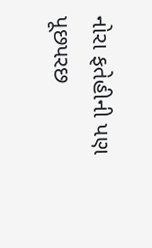નોરા ફતેહીની પણ પૂછપરછ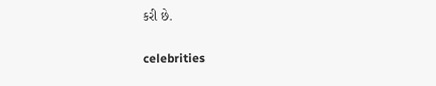કરી છે.

celebrities